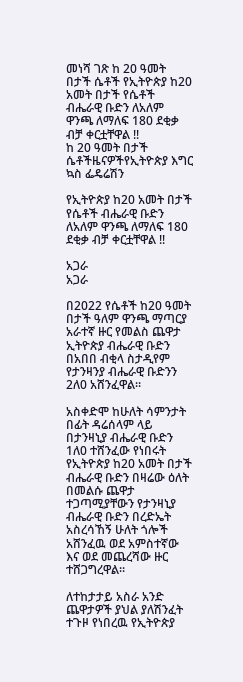መነሻ ገጽ ከ 20 ዓመት በታች ሴቶች የኢትዮጵያ ከ20 አመት በታች የሴቶች ብሔራዊ ቡድን ለአለም ዋንጫ ለማለፍ 180 ደቂቃ ብቻ ቀርቷቸዋል !!
ከ 20 ዓመት በታች ሴቶችዜናዎችየኢትዮጵያ እግር ኳስ ፌዴሬሽን

የኢትዮጵያ ከ20 አመት በታች የሴቶች ብሔራዊ ቡድን ለአለም ዋንጫ ለማለፍ 180 ደቂቃ ብቻ ቀርቷቸዋል !!

አጋራ
አጋራ

በ2022 የሴቶች ከ20 ዓመት በታች ዓለም ዋንጫ ማጣርያ አራተኛ ዙር የመልስ ጨዋታ ኢትዮጵያ ብሔራዊ ቡድን በአበበ ብቂላ ስታዲየም የታንዛንያ ብሔራዊ ቡድንን 2ለ0 አሸንፈዋል።

አስቀድሞ ከሁለት ሳምንታት በፊት ዳሬሰላም ላይ በታንዛኒያ ብሔራዊ ቡድን 1ለ0 ተሸንፈው የነበሩት የኢትዮጵያ ከ20 አመት በታች ብሔራዊ ቡድን በዛሬው ዕለት በመልሱ ጨዋታ ተጋጣሚያቸውን የታንዛኒያ ብሔራዊ ቡድን በረድኤት አስረሳኸኝ ሁለት ጎሎች አሸንፈዉ ወደ አምስተኛው እና ወደ መጨረሻው ዙር ተሸጋግረዋል።

ለተከታታይ አስራ አንድ ጨዋታዎች ያህል ያለሽንፈት ተጉዞ የነበረዉ የኢትዮጵያ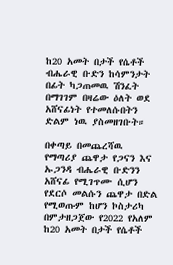ከ20 አመት በታች የሴቶች ብሔራዊ ቡድን ከሳምንታት በፊት ካጋጠመዉ ሽንፈት በማገገም በዛሬው ዕለት ወደ አሸናፊነት የተመለሱበትን ድልም ነዉ ያስመዘገቡት።

በቀጣይ በመጨረሻዉ የማጣሪያ ጨዋታ የጋናን እና ኡጋንዳ ብሔራዊ ቡድንን አሸናፊ የሚገጥሙ ሲሆን የደርሶ መልሱን ጨዋታ በድል የሚወጡም ከሆን ኮስታሪካ በምታዘጋጀው የ2022 የአለም ከ20 አመት በታች የሴቶች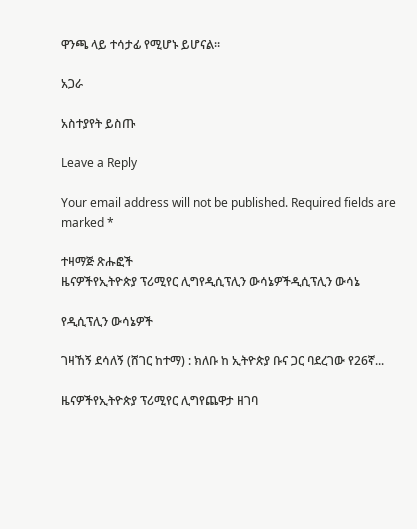ዋንጫ ላይ ተሳታፊ የሚሆኑ ይሆናል።

አጋራ

አስተያየት ይስጡ

Leave a Reply

Your email address will not be published. Required fields are marked *

ተዛማጅ ጽሑፎች
ዜናዎችየኢትዮጵያ ፕሪሚየር ሊግየዲሲፕሊን ውሳኔዎችዲሲፕሊን ውሳኔ

የዲሲፕሊን ውሳኔዎች

ገዛኸኝ ደሳለኝ (ሸገር ከተማ) : ክለቡ ከ ኢትዮጵያ ቡና ጋር ባደረገው የ26ኛ...

ዜናዎችየኢትዮጵያ ፕሪሚየር ሊግየጨዋታ ዘገባ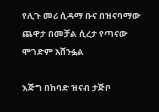የሊጉ መሪ ሲዳማ ቡና በዝናባማው ጨዋታ በመቻል ሲረታ የጣናው ሞገድም አሸንፏል

እጅግ በከባድ ዝናብ ታጅቦ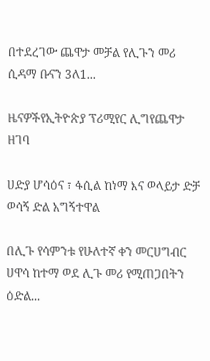በተደረገው ጨዋታ መቻል የሊጉን መሪ ሲዳማ ቡናን 3ለ1...

ዜናዎችየኢትዮጵያ ፕሪሚየር ሊግየጨዋታ ዘገባ

ሀድያ ሆሳዕና ፣ ፋሲል ከነማ እና ወላይታ ድቻ ወሳኝ ድል አግኝተዋል

በሊጉ የሳምንቱ የሁለተኛ ቀን መርሀግብር ሀዋሳ ከተማ ወደ ሊጉ መሪ የሚጠጋበትን ዕድል...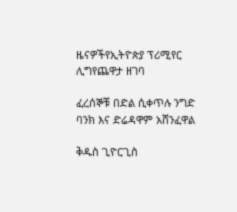ዜናዎችየኢትዮጵያ ፕሪሚየር ሊግየጨዋታ ዘገባ

ፈረሰኞቹ በድል ሲቀጥሉ ንግድ ባንክ እና ድሬዳዋም አሸንፈዋል

ቅዱስ ጊዮርጊስ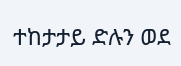ተከታታይ ድሉን ወደ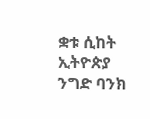ቋቱ ሲከት ኢትዮጵያ ንግድ ባንክ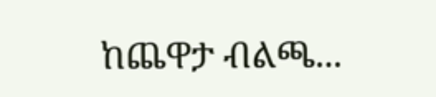ከጨዋታ ብልጫ...